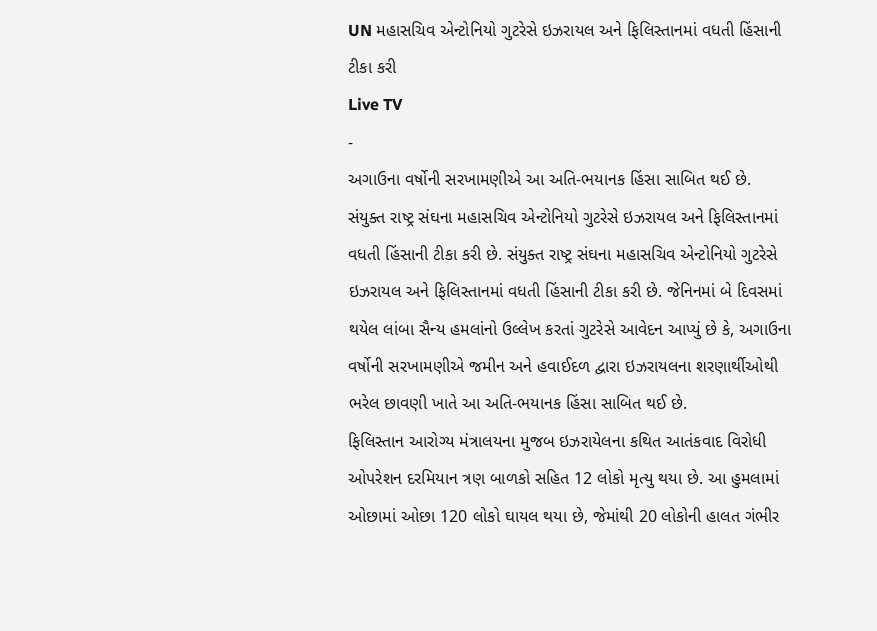UN મહાસચિવ એન્ટોનિયો ગુટરેસે ઇઝરાયલ અને ફિલિસ્તાનમાં વધતી હિંસાની ટીકા કરી
Live TV
-
અગાઉના વર્ષોની સરખામણીએ આ અતિ-ભયાનક હિંસા સાબિત થઈ છે.
સંયુક્ત રાષ્ટ્ર સંઘના મહાસચિવ એન્ટોનિયો ગુટરેસે ઇઝરાયલ અને ફિલિસ્તાનમાં વધતી હિંસાની ટીકા કરી છે. સંયુક્ત રાષ્ટ્ર સંઘના મહાસચિવ એન્ટોનિયો ગુટરેસે ઇઝરાયલ અને ફિલિસ્તાનમાં વધતી હિંસાની ટીકા કરી છે. જેનિનમાં બે દિવસમાં થયેલ લાંબા સૈન્ય હમલાંનો ઉલ્લેખ કરતાં ગુટરેસે આવેદન આપ્યું છે કે, અગાઉના વર્ષોની સરખામણીએ જમીન અને હવાઈદળ દ્વારા ઇઝરાયલના શરણાર્થીઓથી ભરેલ છાવણી ખાતે આ અતિ-ભયાનક હિંસા સાબિત થઈ છે.
ફિલિસ્તાન આરોગ્ય મંત્રાલયના મુજબ ઇઝરાયેલના કથિત આતંકવાદ વિરોધી ઓપરેશન દરમિયાન ત્રણ બાળકો સહિત 12 લોકો મૃત્યુ થયા છે. આ હુમલામાં ઓછામાં ઓછા 120 લોકો ઘાયલ થયા છે, જેમાંથી 20 લોકોની હાલત ગંભીર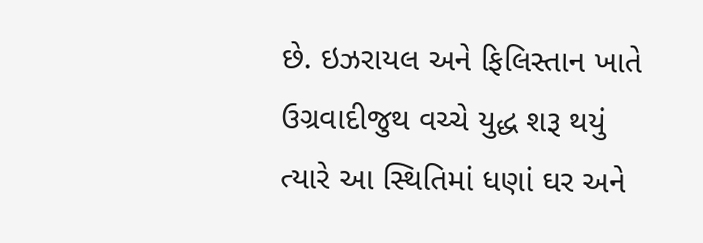છે. ઇઝરાયલ અને ફિલિસ્તાન ખાતે ઉગ્રવાદીજુથ વચ્ચે યુદ્ધ શરૂ થયું ત્યારે આ સ્થિતિમાં ધણાં ઘર અને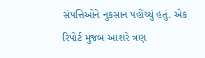સંપત્તિઓને નુકસાન પહોંચ્યું હતું. એક રિપોર્ટ મુજબ આશરે ત્રણ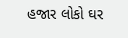હજાર લોકો ઘર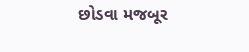છોડવા મજબૂર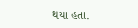થયા હતા.